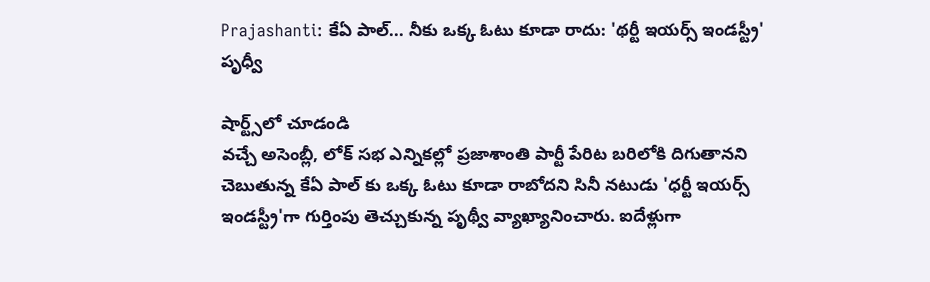Prajashanti: కేఏ పాల్... నీకు ఒక్క ఓటు కూడా రాదు: 'థర్టీ ఇయర్స్ ఇండస్ట్రీ' పృధ్వీ

షార్ట్స్‌లో చూడండి
వచ్చే అసెంబ్లీ, లోక్ సభ ఎన్నికల్లో ప్రజాశాంతి పార్టీ పేరిట బరిలోకి దిగుతానని చెబుతున్న కేఏ పాల్ కు ఒక్క ఓటు కూడా రాబోదని సినీ నటుడు 'ధర్టీ ఇయర్స్ ఇండస్ట్రీ'గా గుర్తింపు తెచ్చుకున్న పృథ్వీ వ్యాఖ్యానించారు. ఐదేళ్లుగా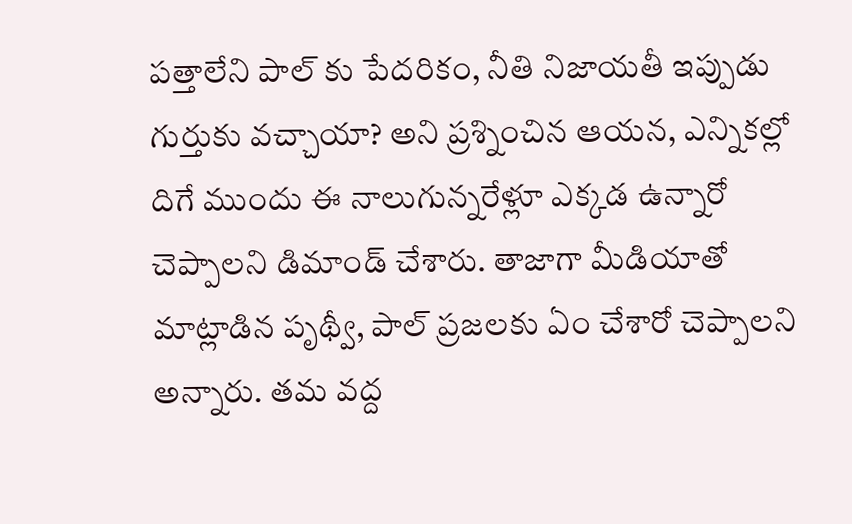పత్తాలేని పాల్ కు పేదరికం, నీతి నిజాయతీ ఇప్పుడు గుర్తుకు వచ్చాయా? అని ప్రశ్నించిన ఆయన, ఎన్నికల్లో దిగే ముందు ఈ నాలుగున్నరేళ్లూ ఎక్కడ ఉన్నారో చెప్పాలని డిమాండ్ చేశారు. తాజాగా మీడియాతో మాట్లాడిన పృథ్వీ, పాల్ ప్రజలకు ఏం చేశారో చెప్పాలని అన్నారు. తమ వద్ద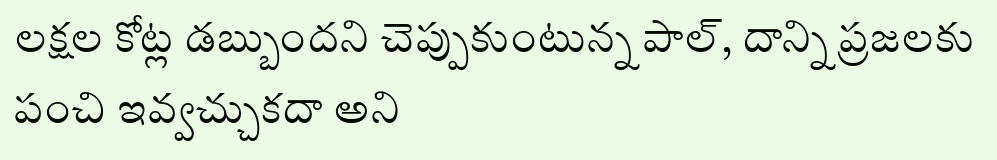లక్షల కోట్ల డబ్బుందని చెప్పుకుంటున్న పాల్, దాన్ని ప్రజలకు పంచి ఇవ్వచ్చుకదా అని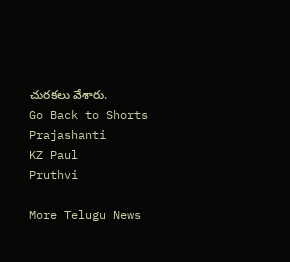చురకలు వేశారు.
Go Back to Shorts
Prajashanti
KZ Paul
Pruthvi

More Telugu News